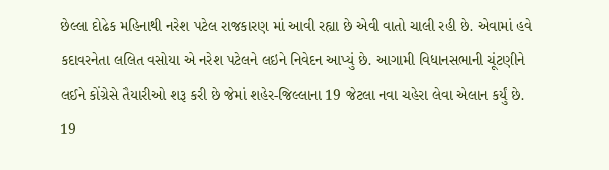છેલ્લા દોઢેક મહિનાથી નરેશ પટેલ રાજકારણ માં આવી રહ્યા છે એવી વાતો ચાલી રહી છે. એવામાં હવે કદાવરનેતા લલિત વસોયા એ નરેશ પટેલને લઇને નિવેદન આપ્યું છે. આગામી વિધાનસભાની ચૂંટણીને લઈને કોંગ્રેસે તૈયારીઓ શરૂ કરી છે જેમાં શહેર-જિલ્લાના 19 જેટલા નવા ચહેરા લેવા એલાન કર્યું છે. 19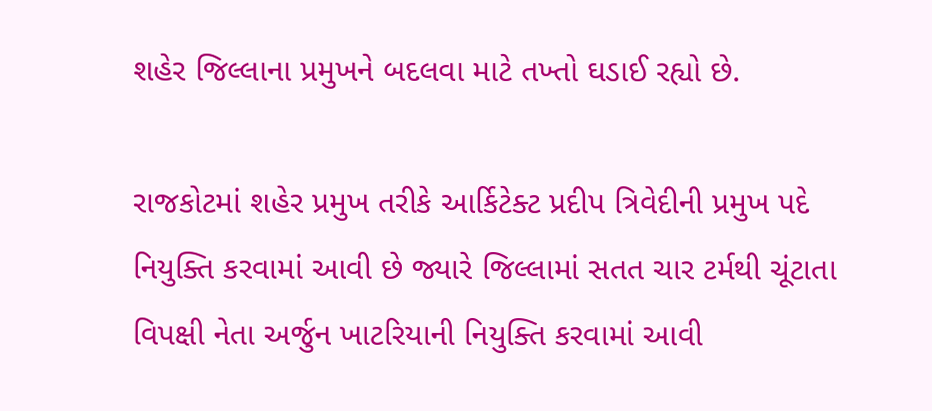શહેર જિલ્લાના પ્રમુખને બદલવા માટે તખ્તો ઘડાઈ રહ્યો છે.

રાજકોટમાં શહેર પ્રમુખ તરીકે આર્કિટેક્ટ પ્રદીપ ત્રિવેદીની પ્રમુખ પદે નિયુક્તિ કરવામાં આવી છે જ્યારે જિલ્લામાં સતત ચાર ટર્મથી ચૂંટાતા વિપક્ષી નેતા અર્જુન ખાટરિયાની નિયુક્તિ કરવામાં આવી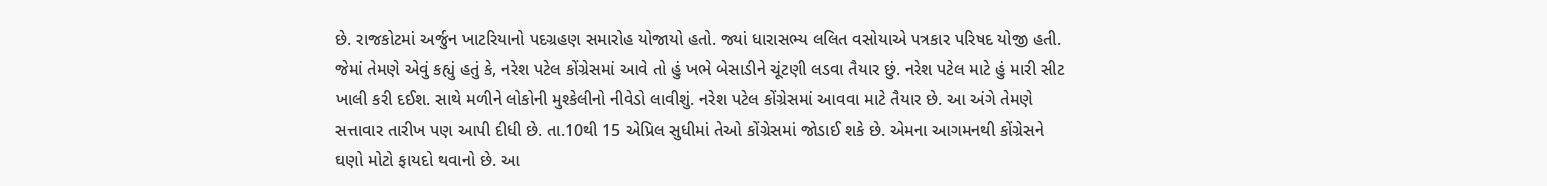છે. રાજકોટમાં અર્જુન ખાટરિયાનો પદગ્રહણ સમારોહ યોજાયો હતો. જ્યાં ધારાસભ્ય લલિત વસોયાએ પત્રકાર પરિષદ યોજી હતી. જેમાં તેમણે એવું કહ્યું હતું કે, નરેશ પટેલ કોંગ્રેસમાં આવે તો હું ખભે બેસાડીને ચૂંટણી લડવા તૈયાર છું. નરેશ પટેલ માટે હું મારી સીટ ખાલી કરી દઈશ. સાથે મળીને લોકોની મુશ્કેલીનો નીવેડો લાવીશું. નરેશ પટેલ કોંગ્રેસમાં આવવા માટે તૈયાર છે. આ અંગે તેમણે સત્તાવાર તારીખ પણ આપી દીધી છે. તા.10થી 15 એપ્રિલ સુધીમાં તેઓ કોંગ્રેસમાં જોડાઈ શકે છે. એમના આગમનથી કોંગ્રેસને ઘણો મોટો ફાયદો થવાનો છે. આ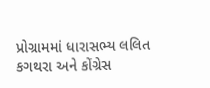પ્રોગ્રામમાં ધારાસભ્ય લલિત કગથરા અને કોંગ્રેસ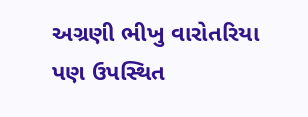અગ્રણી ભીખુ વારોતરિયા પણ ઉપસ્થિત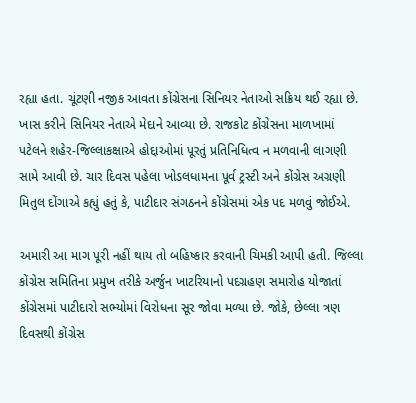રહ્યા હતા. ચૂંટણી નજીક આવતા કોંગ્રેસના સિનિયર નેતાઓ સક્રિય થઈ રહ્યા છે. ખાસ કરીને સિનિયર નેતાએ મેદાને આવ્યા છે. રાજકોટ કોંગ્રેસના માળખામાં પટેલને શહેર-જિલ્લાકક્ષાએ હોદ્દાઓમાં પૂરતું પ્રતિનિધિત્વ ન મળવાની લાગણી સામે આવી છે. ચાર દિવસ પહેલા ખોડલધામના પૂર્વ ટ્રસ્ટી અને કોંગ્રેસ અગ્રણી મિતુલ દોંગાએ કહ્યું હતું કે, પાટીદાર સંગઠનને કોંગ્રેસમાં એક પદ મળવું જોઈએ.

અમારી આ માગ પૂરી નહીં થાય તો બહિષ્કાર કરવાની ચિમકી આપી હતી. જિલ્લા કોંગ્રેસ સમિતિના પ્રમુખ તરીકે અર્જુન ખાટરિયાનો પદગ્રહણ સમારોહ યોજાતાં કોંગ્રેસમાં પાટીદારો સભ્યોમાં વિરોધના સૂર જોવા મળ્યા છે. જોકે, છેલ્લા ત્રણ દિવસથી કોંગ્રેસ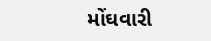મોંઘવારી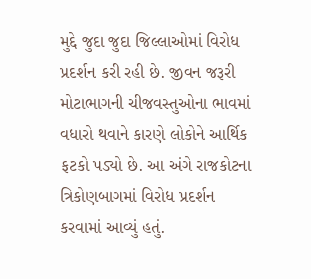મુદ્દે જુદા જુદા જિલ્લાઓમાં વિરોધ પ્રદર્શન કરી રહી છે. જીવન જરૂરી મોટાભાગની ચીજવસ્તુઓના ભાવમાં વધારો થવાને કારણે લોકોને આર્થિક ફટકો પડ્યો છે. આ અંગે રાજકોટના ત્રિકોણબાગમાં વિરોધ પ્રદર્શન કરવામાં આવ્યું હતું.